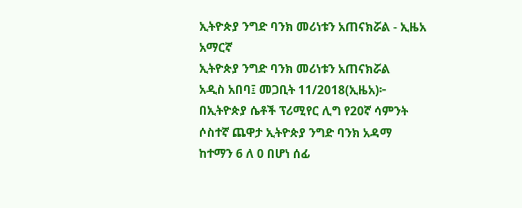ኢትዮጵያ ንግድ ባንክ መሪነቱን አጠናክሯል - ኢዜአ አማርኛ
ኢትዮጵያ ንግድ ባንክ መሪነቱን አጠናክሯል
አዲስ አበባ፤ መጋቢት 11/2018(ኢዜአ)፦ በኢትዮጵያ ሴቶች ፕሪሚየር ሊግ የ20ኛ ሳምንት ሶስተኛ ጨዋታ ኢትዮጵያ ንግድ ባንክ አዳማ ከተማን 6 ለ 0 በሆነ ሰፊ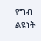የግብ ልዩነት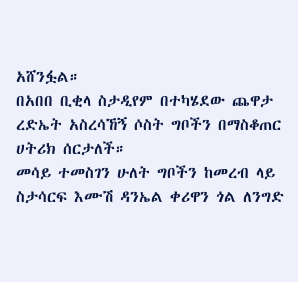አሸንፏል።
በአበበ ቢቂላ ስታዲየም በተካሄደው ጨዋታ ረድኤት አስረሳኸኝ ሶስት ግቦችን በማስቆጠር ሀትሪክ ሰርታለች።
መሳይ ተመስገን ሁለት ግቦችን ከመረብ ላይ ስታሳርፍ እሙሽ ዳንኤል ቀሪዋን ጎል ለንግድ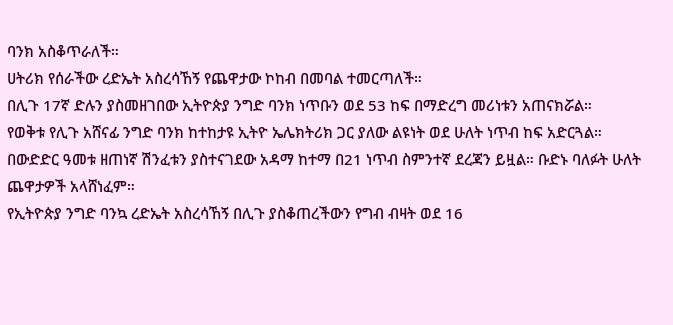ባንክ አስቆጥራለች።
ሀትሪክ የሰራችው ረድኤት አስረሳኸኝ የጨዋታው ኮከብ በመባል ተመርጣለች።
በሊጉ 17ኛ ድሉን ያስመዘገበው ኢትዮጵያ ንግድ ባንክ ነጥቡን ወደ 53 ከፍ በማድረግ መሪነቱን አጠናክሯል።
የወቅቱ የሊጉ አሸናፊ ንግድ ባንክ ከተከታዩ ኢትዮ ኤሌክትሪክ ጋር ያለው ልዩነት ወደ ሁለት ነጥብ ከፍ አድርጓል።
በውድድር ዓመቱ ዘጠነኛ ሽንፈቱን ያስተናገደው አዳማ ከተማ በ21 ነጥብ ስምንተኛ ደረጃን ይዟል። ቡድኑ ባለፉት ሁለት ጨዋታዎች አላሸነፈም።
የኢትዮጵያ ንግድ ባንኳ ረድኤት አስረሳኸኝ በሊጉ ያስቆጠረችውን የግብ ብዛት ወደ 16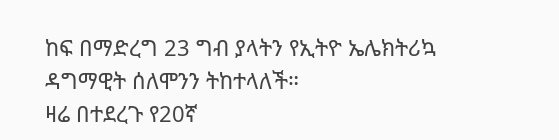ከፍ በማድረግ 23 ግብ ያላትን የኢትዮ ኤሌክትሪኳ ዳግማዊት ሰለሞንን ትከተላለች።
ዛሬ በተደረጉ የ20ኛ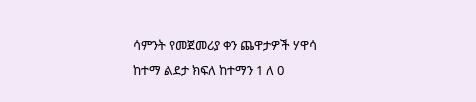ሳምንት የመጀመሪያ ቀን ጨዋታዎች ሃዋሳ ከተማ ልደታ ክፍለ ከተማን 1 ለ 0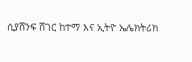ሲያሸንፍ ሸገር ከተማ እና ኢትዮ ኤሌክትሪክ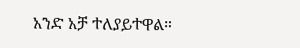አንድ አቻ ተለያይተዋል።